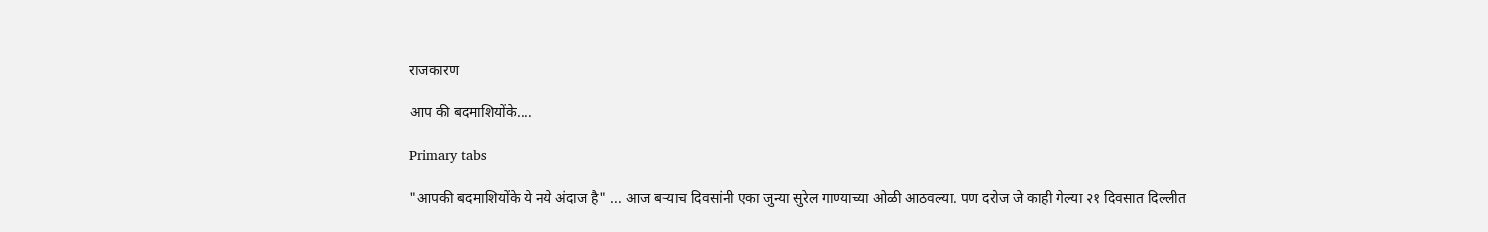राजकारण

आप की बदमाशियोंके....

Primary tabs

"आपकी बदमाशियोंके ये नये अंदाज है" ... आज बर्‍याच दिवसांनी एका जुन्या सुरेल गाण्याच्या ओळी आठवल्या. पण दरोज जे काही गेल्या २१ दिवसात दिल्लीत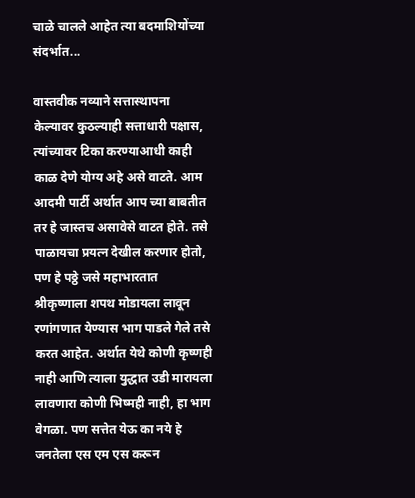चाळे चालले आहेत त्या बदमाशियोंच्या संदर्भात...

वास्तवीक नव्याने सत्तास्थापना केल्यावर कुठल्याही सत्ताधारी पक्षास, त्यांच्यावर टिका करण्याआधी काही काळ देणे योग्य अहे असे वाटते. आम आदमी पार्टी अर्थात आप च्या बाबतीत तर हे जास्तच असावेसे वाटत होते. तसे पाळायचा प्रयत्न देखील करणार होतो, पण हे पठ्ठे जसे महाभारतात श्रीकृष्णाला शपथ मोडायला लावून रणांगणात येण्यास भाग पाडले गेले तसे करत आहेत. अर्थात येथे कोणी कृष्णही नाही आणि त्याला युद्धात उडी मारायला लावणारा कोणी भिष्मही नाही, हा भाग वेगळा. पण सत्तेत येऊ का नये हे जनतेला एस एम एस करून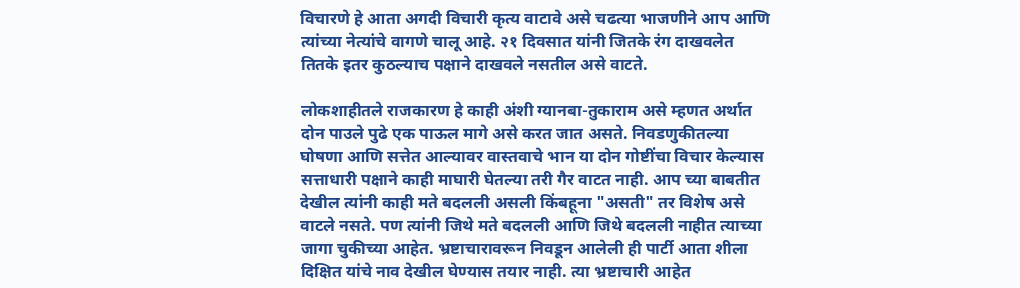विचारणे हे आता अगदी विचारी कृत्य वाटावे असे चढत्या भाजणीने आप आणि त्यांच्या नेत्यांचे वागणे चालू आहे. २१ दिवसात यांनी जितके रंग दाखवलेत तितके इतर कुठल्याच पक्षाने दाखवले नसतील असे वाटते.

लोकशाहीतले राजकारण हे काही अंशी ग्यानबा-तुकाराम असे म्हणत अर्थात दोन पाउले पुढे एक पाऊल मागे असे करत जात असते. निवडणुकीतल्या घोषणा आणि सत्तेत आल्यावर वास्तवाचे भान या दोन गोष्टींचा विचार केल्यास सत्ताधारी पक्षाने काही माघारी घेतल्या तरी गैर वाटत नाही. आप च्या बाबतीत देखील त्यांनी काही मते बदलली असली किंबहूना "असती" तर विशेष असे वाटले नसते. पण त्यांनी जिथे मते बदलली आणि जिथे बदलली नाहीत त्याच्या जागा चुकीच्या आहेत. भ्रष्टाचारावरून निवडून आलेली ही पार्टी आता शीला दिक्षित यांचे नाव देखील घेण्यास तयार नाही. त्या भ्रष्टाचारी आहेत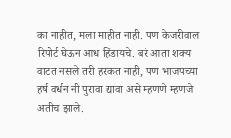का नाहीत, मला माहीत नाही. पण केजरीवाल रिपोर्ट घेऊन आध हिंडायचे. बरं आता शक्य वाटत नसले तरी हरकत नाही, पण भाजपच्या हर्ष वर्धन नी पुरावा द्यावा असे म्हणणे म्हणजे अतीच झाले.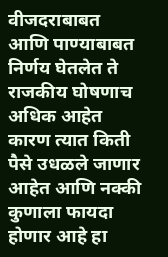वीजदराबाबत आणि पाण्याबाबत निर्णय घेतलेत ते राजकीय घोषणाच अधिक आहेत कारण त्यात किती पैसे उधळले जाणार आहेत आणि नक्की कुणाला फायदा होणार आहे हा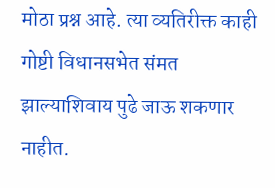मोठा प्रश्न आहे. त्या व्यतिरीक्त काही गोष्टी विधानसभेत संमत झाल्याशिवाय पुढे जाऊ शकणार नाहीत.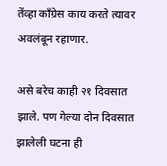तेंव्हा काँग्रेस काय करते त्यावर अवलंबून रहाणार.

असे बरेच काही २१ दिवसात झाले. पण गेल्या दोन दिवसात झालेली घटना ही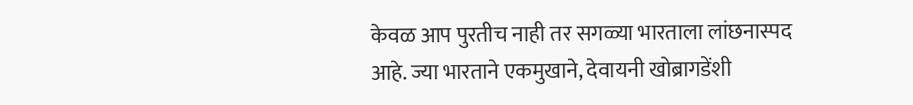केवळ आप पुरतीच नाही तर सगळ्या भारताला लांछनास्पद आहे. ज्या भारताने एकमुखाने, देवायनी खोब्रागडेंशी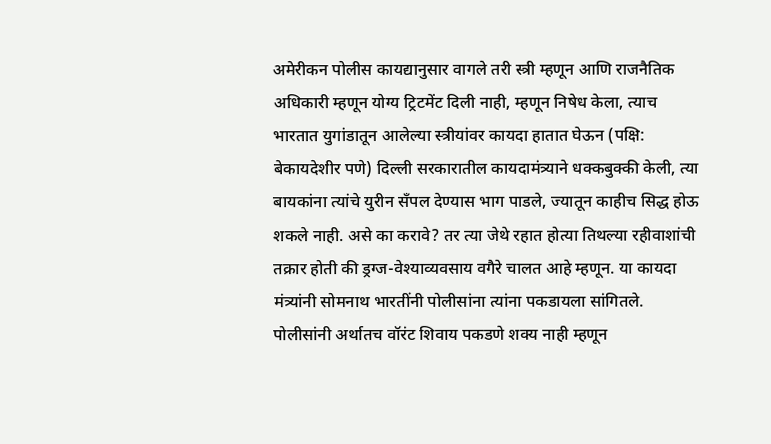अमेरीकन पोलीस कायद्यानुसार वागले तरी स्त्री म्हणून आणि राजनैतिक अधिकारी म्हणून योग्य ट्रिटमेंट दिली नाही, म्हणून निषेध केला, त्याच भारतात युगांडातून आलेल्या स्त्रीयांवर कायदा हातात घेऊन (पक्षि: बेकायदेशीर पणे) दिल्ली सरकारातील कायदामंत्र्याने धक्कबुक्की केली, त्या बायकांना त्यांचे युरीन सँपल देण्यास भाग पाडले, ज्यातून काहीच सिद्ध होऊ शकले नाही. असे का करावे? तर त्या जेथे रहात होत्या तिथल्या रहीवाशांची तक्रार होती की ड्रग्ज-वेश्याव्यवसाय वगैरे चालत आहे म्हणून. या कायदा मंत्र्यांनी सोमनाथ भारतींनी पोलीसांना त्यांना पकडायला सांगितले. पोलीसांनी अर्थातच वॉरंट शिवाय पकडणे शक्य नाही म्हणून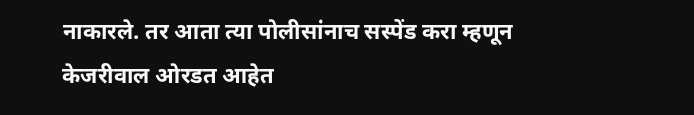नाकारले. तर आता त्या पोलीसांनाच सस्पेंड करा म्हणून केजरीवाल ओरडत आहेत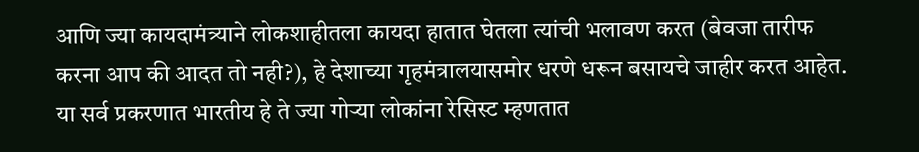आणि ज्या कायदामंत्र्याने लोकशाहीतला कायदा हातात घेतला त्यांची भलावण करत (बेवजा तारीफ करना आप की आदत तो नही?), हे देशाच्या गृहमंत्रालयासमोर धरणे धरून बसायचे जाहीर करत आहेत. या सर्व प्रकरणात भारतीय हे ते ज्या गोर्‍या लोकांना रेसिस्ट म्हणतात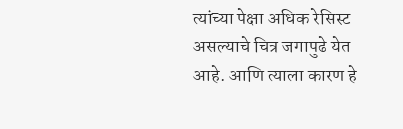त्यांच्या पेक्षा अधिक रेसिस्ट असल्याचे चित्र जगापुढे येत आहे. आणि त्याला कारण हे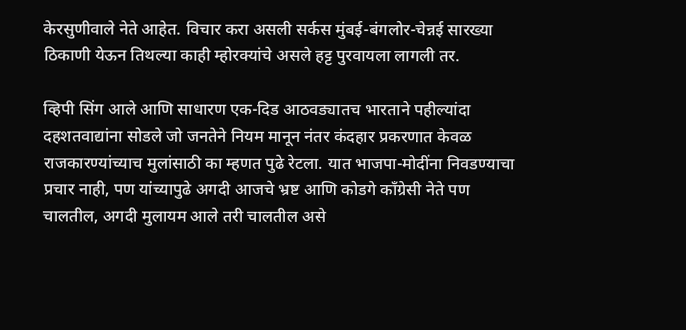केरसुणीवाले नेते आहेत. विचार करा असली सर्कस मुंबई-बंगलोर-चेन्नई सारख्या ठिकाणी येऊन तिथल्या काही म्होरक्यांचे असले हट्ट पुरवायला लागली तर.

व्हिपी सिंग आले आणि साधारण एक-दिड आठवड्यातच भारताने पहील्यांदा दहशतवाद्यांना सोडले जो जनतेने नियम मानून नंतर कंदहार प्रकरणात केवळ राजकारण्यांच्याच मुलांसाठी का म्हणत पुढे रेटला. यात भाजपा-मोदींना निवडण्याचा प्रचार नाही, पण यांच्यापुढे अगदी आजचे भ्रष्ट आणि कोडगे काँग्रेसी नेते पण चालतील, अगदी मुलायम आले तरी चालतील असे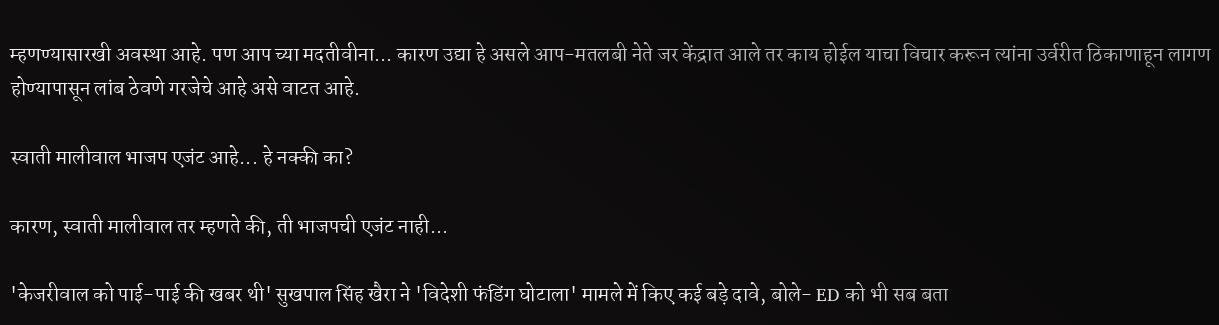म्हणण्यासारखी अवस्था आहे. पण आप च्या मदतीवीना... कारण उद्या हे असले आप-मतलबी नेते जर केंद्रात आले तर काय होईल याचा विचार करून त्यांना उर्वरीत ठिकाणाहून लागण होण्यापासून लांब ठेवणे गरजेचे आहे असे वाटत आहे.

स्वाती मालीवाल भाजप एजंट आहे... हे नक्की का?

कारण, स्वाती मालीवाल तर म्हणते की, ती भाजपची एजंट नाही...

'केजरीवाल को पाई-पाई की खबर थी' सुखपाल सिंह खैरा ने 'विदेशी फंडिंग घोटाला' मामले में किए कई बड़े दावे, बोले- ED को भी सब बता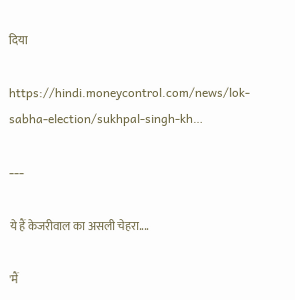दिया

https://hindi.moneycontrol.com/news/lok-sabha-election/sukhpal-singh-kh…

---

ये हैं केजरीवाल का असली चेहरा....

'मैं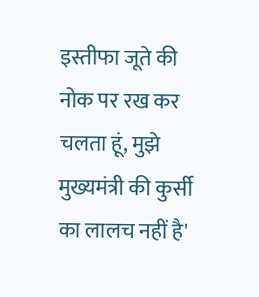इस्तीफा जूते की नोक पर रख कर चलता हूं, मुझे मुख्यमंत्री की कुर्सी का लालच नहीं है'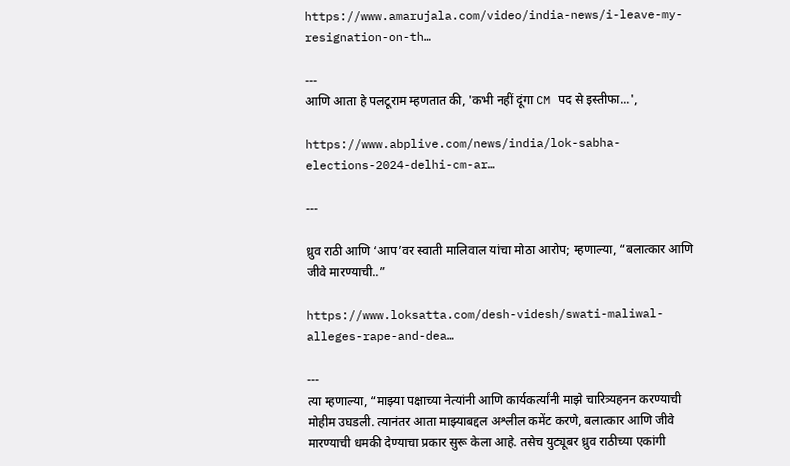https://www.amarujala.com/video/india-news/i-leave-my-resignation-on-th…

---
आणि आता हे पलटूराम म्हणतात की, 'कभी नहीं दूंगा CM पद से इस्तीफा...',

https://www.abplive.com/news/india/lok-sabha-elections-2024-delhi-cm-ar…

---

ध्रुव राठी आणि ‘आप’वर स्वाती मालिवाल यांचा मोठा आरोप; म्हणाल्या, “बलात्कार आणि जीवे मारण्याची..”

https://www.loksatta.com/desh-videsh/swati-maliwal-alleges-rape-and-dea…

---
त्या म्हणाल्या, “माझ्या पक्षाच्या नेत्यांनी आणि कार्यकर्त्यांनी माझे चारित्र्यहनन करण्याची मोहीम उघडली. त्यानंतर आता माझ्याबद्दल अश्लील कमेंट करणे, बलात्कार आणि जीवे मारण्याची धमकी देण्याचा प्रकार सुरू केला आहे. तसेच युट्यूबर ध्रुव राठीच्या एकांगी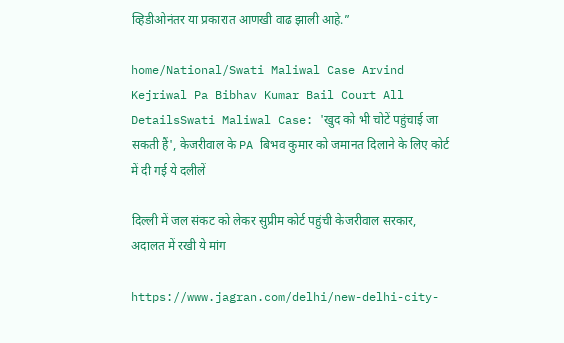व्हिडीओनंतर या प्रकारात आणखी वाढ झाली आहे.”

home/National/Swati Maliwal Case Arvind Kejriwal Pa Bibhav Kumar Bail Court All DetailsSwati Maliwal Case: 'खुद को भी चोटें पहुंचाई जा सकती हैं', केजरीवाल के PA बिभव कुमार को जमानत दिलाने के लिए कोर्ट में दी गई ये दलीलें

दिल्ली में जल संकट को लेकर सुप्रीम कोर्ट पहुंची केजरीवाल सरकार, अदालत में रखी ये मांग

https://www.jagran.com/delhi/new-delhi-city-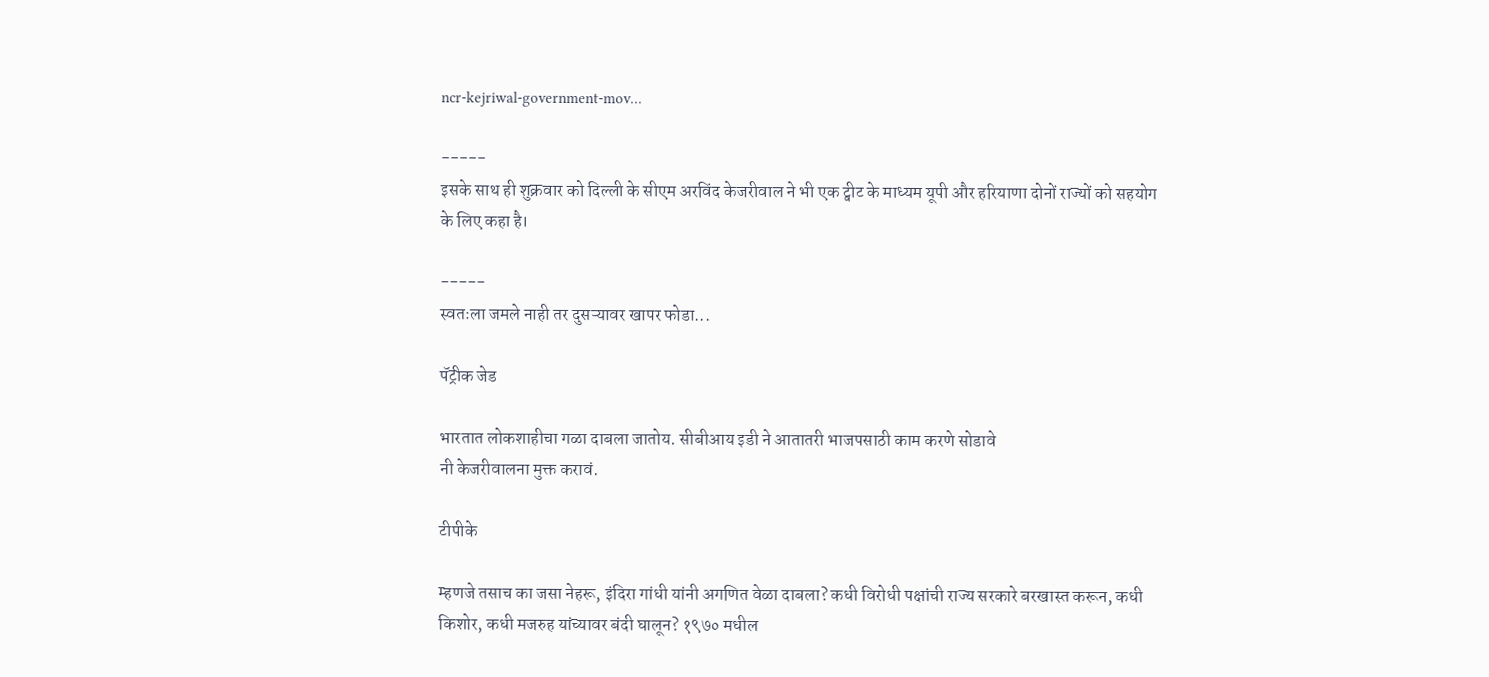ncr-kejriwal-government-mov…

-----
इसके साथ ही शुक्रवार को दिल्ली के सीएम अरविंद केजरीवाल ने भी एक ट्वीट के माध्यम यूपी और हरियाणा दोनों राज्यों को सहयोग के लिए कहा है।

-----
स्वतःला जमले नाही तर दुसऱ्यावर खापर फोडा...

पॅट्रीक जेड

भारतात लोकशाहीचा गळा दाबला जातोय. सीबीआय इडी ने आतातरी भाजपसाठी काम करणे सोडावे
नी केजरीवालना मुक्त करावं.

टीपीके

म्हणजे तसाच का जसा नेहरू, इंदिरा गांधी यांनी अगणित वेळा दाबला? कधी विरोधी पक्षांची राज्य सरकारे बरखास्त करून, कधी किशोर, कधी मजरुह यांच्यावर बंदी घालून? १९७० मधील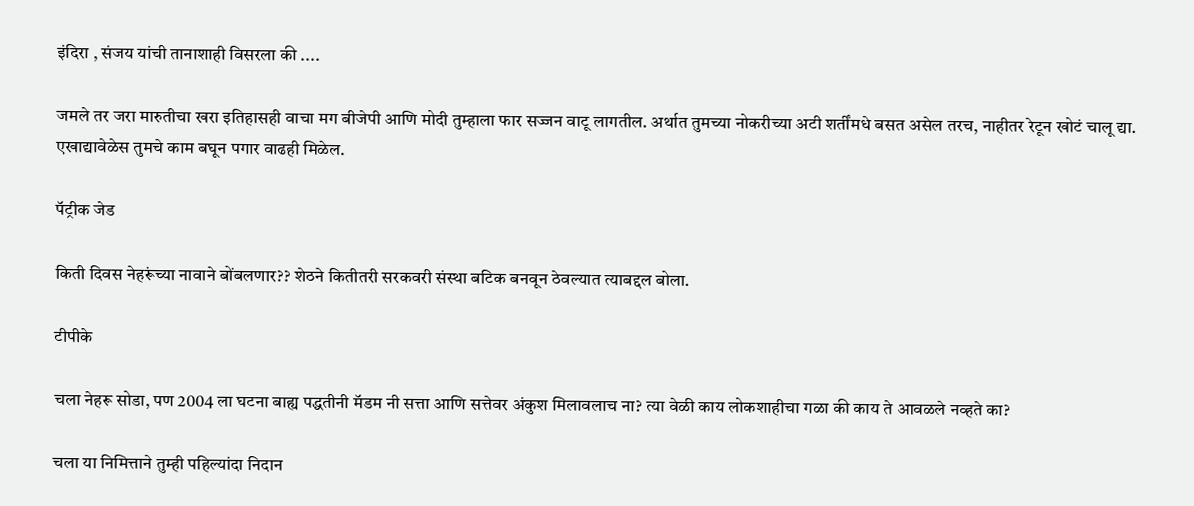इंदिरा , संजय यांची तानाशाही विसरला की ....

जमले तर जरा मारुतीचा खरा इतिहासही वाचा मग बीजेपी आणि मोदी तुम्हाला फार सज्जन वाटू लागतील. अर्थात तुमच्या नोकरीच्या अटी शर्तींमधे बसत असेल तरच, नाहीतर रेटून खोटं चालू द्या. एखाद्यावेळेस तुमचे काम बघून पगार वाढही मिळेल.

पॅट्रीक जेड

किती दिवस नेहरूंच्या नावाने बोंबलणार?? शेठने कितीतरी सरकवरी संस्था बटिक बनवून ठेवल्यात त्याबद्दल बोला.

टीपीके

चला नेहरू सोडा, पण 2004 ला घटना बाह्य पद्धतीनी मॅडम नी सत्ता आणि सत्तेवर अंकुश मिलावलाच ना? त्या वेळी काय लोकशाहीचा गळा की काय ते आवळले नव्हते का?

चला या निमित्ताने तुम्ही पहिल्यांदा निदान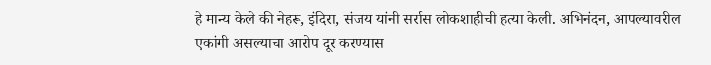हे मान्य केले की नेहरू, इंदिरा, संजय यांनी सर्रास लोकशाहीची हत्या केली. अभिनंदन, आपल्यावरील एकांगी असल्याचा आरोप दूर करण्यास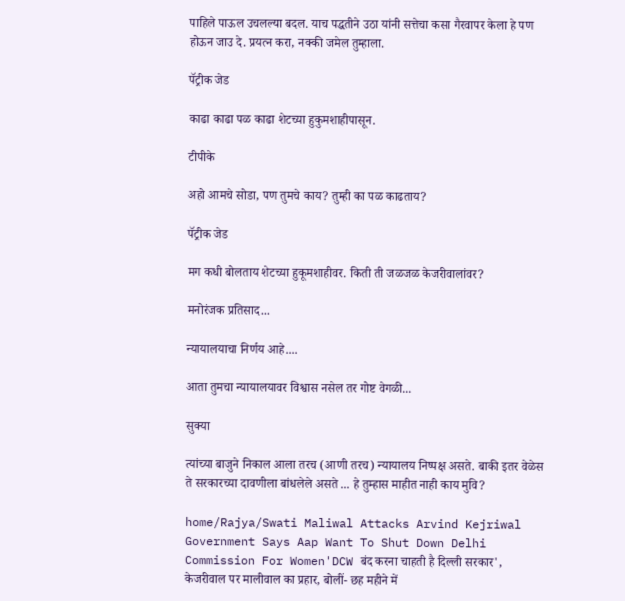पाहिले पाऊल उचलल्या बदल. याच पद्धतीने उठा यांनी सत्तेचा कसा गैरवापर केला हे पण होऊन जाउ दे. प्रयत्न करा, नक्की जमेल तुम्हाला.

पॅट्रीक जेड

काढा काढा पळ काढा शेटच्या हुकुमशाहीपासून.

टीपीके

अहो आमचे सोडा, पण तुमचे काय? तुम्ही का पळ काढताय?

पॅट्रीक जेड

मग कधी बोलताय शेटच्या हुकूमशाहीवर. किती ती जळजळ केजरीवालांवर?

मनोरंजक प्रतिसाद...

न्यायालयाचा निर्णय आहे....

आता तुमचा न्यायालयावर विश्वास नसेल तर गोष्ट वेगळी...

सुक्या

त्यांच्या बाजुने निकाल आला तरच (आणी तरच) न्यायालय निष्पक्ष असते. बाकी इतर वेळेस ते सरकारच्या दावणीला बांधलेले असते ... हे तुम्हास माहीत नाही काय मुवि?

home/Rajya/Swati Maliwal Attacks Arvind Kejriwal Government Says Aap Want To Shut Down Delhi Commission For Women'DCW बंद करना चाहती है दिल्ली सरकार', केजरीवाल पर मालीवाल का प्रहार, बोलीं- छह महीने में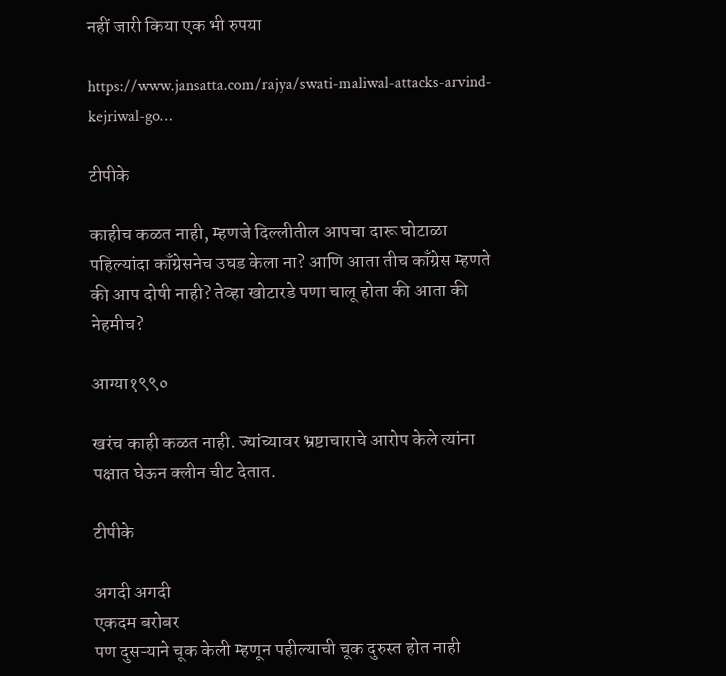नहीं जारी किया एक भी रुपया

https://www.jansatta.com/rajya/swati-maliwal-attacks-arvind-kejriwal-go…

टीपीके

काहीच कळत नाही, म्हणजे दिल्लीतील आपचा दारू घोटाळा पहिल्यांदा काँग्रेसनेच उघड केला ना? आणि आता तीच काँग्रेस म्हणते की आप दोषी नाही? तेव्हा खोटारडे पणा चालू होता की आता की नेहमीच?

आग्या१९९०

खरंच काही कळत नाही. ज्यांच्यावर भ्रष्टाचाराचे आरोप केले त्यांना पक्षात घेऊन क्लीन चीट देतात.

टीपीके

अगदी अगदी
एकदम बरोबर
पण दुसऱ्याने चूक केली म्हणून पहील्याची चूक दुरुस्त होत नाही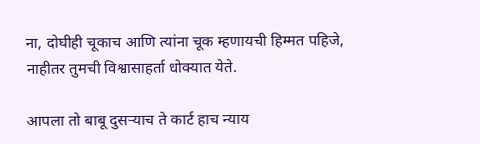ना, दोघीही चूकाच आणि त्यांना चूक म्हणायची हिम्मत पहिजे, नाहीतर तुमची विश्वासाहर्ता धोक्यात येते.

आपला तो बाबू दुसऱ्याच ते कार्ट हाच न्याय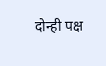दोन्ही पक्ष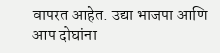वापरत आहेत. उद्या भाजपा आणि आप दोघांना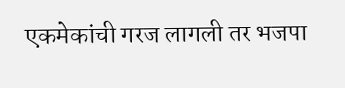एकमेकांची गरज लागली तर भजपा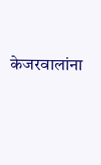केजरवालांना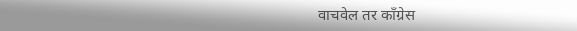वाचवेल तर काँग्रेस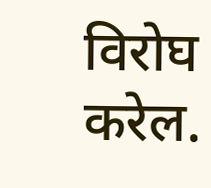विरोघ करेल.